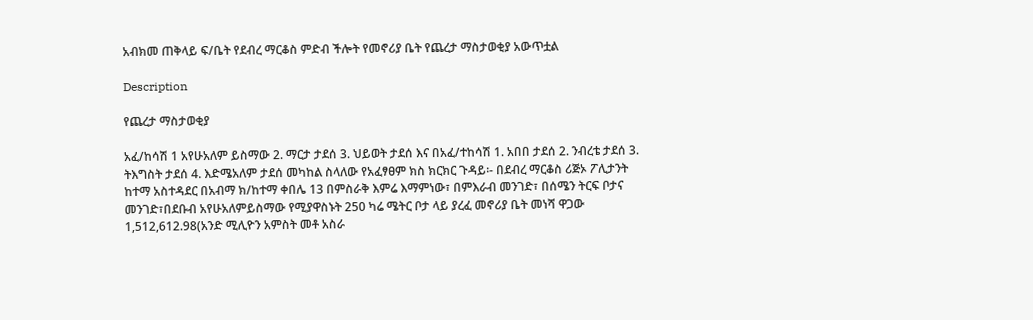አብክመ ጠቅላይ ፍ/ቤት የደብረ ማርቆስ ምድብ ችሎት የመኖሪያ ቤት የጨረታ ማስታወቂያ አውጥቷል

Description

የጨረታ ማስታወቂያ

አፈ/ከሳሽ 1 አየሁአለም ይስማው 2. ማርታ ታደሰ 3. ህይወት ታደሰ እና በአፈ/ተከሳሽ 1. አበበ ታደሰ 2. ንብረቴ ታደሰ 3. ትእግስት ታደሰ 4. እድሜአለም ታደሰ መካከል ስላለው የአፈፃፀም ክስ ክርክር ጉዳይ፡- በደብረ ማርቆስ ሪጅኦ ፖሊታንት ከተማ አስተዳደር በአብማ ክ/ከተማ ቀበሌ 13 በምስራቅ እምሬ እማምነው፣ በምእራብ መንገድ፣ በሰሜን ትርፍ ቦታና መንገድ፣በደቡብ አየሁአለምይስማው የሚያዋስኑት 250 ካሬ ሜትር ቦታ ላይ ያረፈ መኖሪያ ቤት መነሻ ዋጋው 1,512,612.98(አንድ ሚሊዮን አምስት መቶ አስራ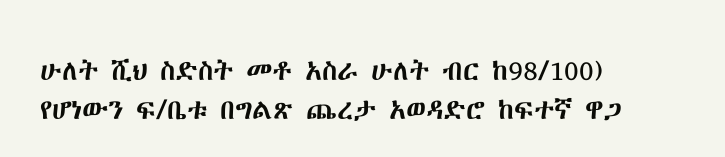ሁለት ሺህ ስድስት መቶ አስራ ሁለት ብር ከ98/100) የሆነውን ፍ/ቤቱ በግልጽ ጨረታ አወዳድሮ ከፍተኛ ዋጋ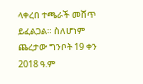ላቀረበ ተጫራች መሸጥ ይፈልጋል። ስለሆነም ጨረታው ግንቦት 19 ቀን 2018 ዓ.ም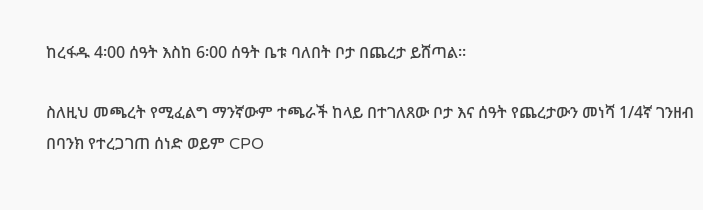ከረፋዱ 4፡00 ሰዓት እስከ 6፡00 ሰዓት ቤቱ ባለበት ቦታ በጨረታ ይሸጣል።

ስለዚህ መጫረት የሚፈልግ ማንኛውም ተጫራች ከላይ በተገለጸው ቦታ እና ሰዓት የጨረታውን መነሻ 1/4ኛ ገንዘብ በባንክ የተረጋገጠ ሰነድ ወይም CPO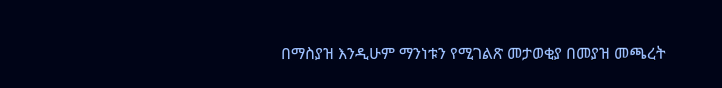በማስያዝ እንዲሁም ማንነቱን የሚገልጽ መታወቂያ በመያዝ መጫረት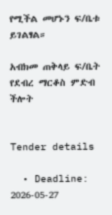የሚችል መሆኑን ፍ/ቤቱ ይገልፃል።

አብክመ ጠቅላይ ፍ/ቤት የደብረ ማርቆስ ምድብ ችሎት


Tender details

  • Deadline: 2026-05-27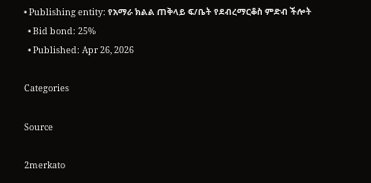• Publishing entity: የአማራ ክልል ጠቅላይ ፍ/ቤት የደብረማርቆስ ምድብ ችሎት
  • Bid bond: 25%
  • Published: Apr 26, 2026

Categories

Source

2merkato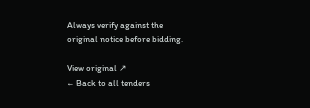Always verify against the original notice before bidding.

View original ↗
← Back to all tenders